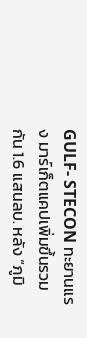GULF- STECON ทะยานแรง มาร์เก็ตแคปเพิ่มขึ้นรวมกัน 1.6 แสนลบ. หลัง “ภูมิ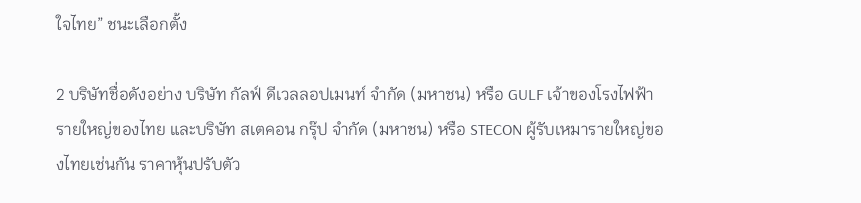ใจไทย” ชนะเลือกตั้ง

2 บริษัทชื่อดังอย่าง บริษัท กัลฟ์ ดีเวลลอปเมนท์ จำกัด (มหาชน) หรือ GULF เจ้าของโรงไฟฟ้ารายใหญ่ของไทย และบริษัท สเตคอน กรุ๊ป จำกัด (มหาชน) หรือ STECON ผู้รับเหมารายใหญ่ของไทยเช่นกัน ราคาหุ้นปรับตัว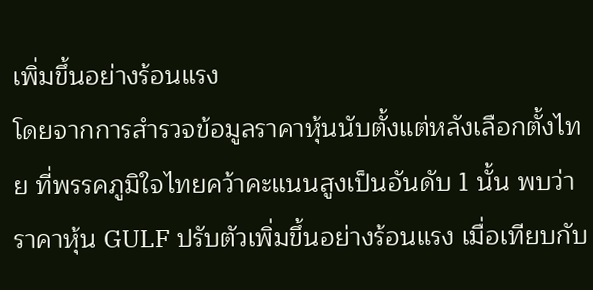เพิ่มขึ้นอย่างร้อนแรง
โดยจากการสำรวจข้อมูลราคาหุ้นนับตั้งแต่หลังเลือกตั้งไทย ที่พรรคภูมิใจไทยคว้าคะแนนสูงเป็นอันดับ 1 นั้น พบว่า ราคาหุ้น GULF ปรับตัวเพิ่มขึ้นอย่างร้อนแรง เมื่อเทียบกับ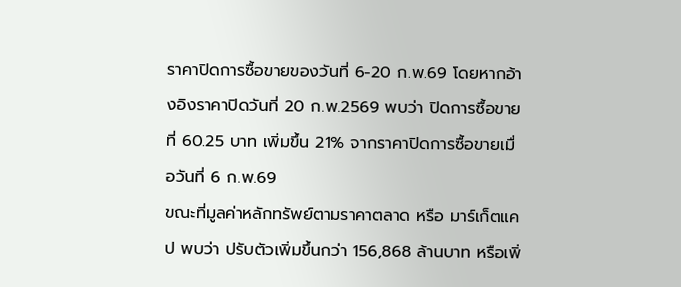ราคาปิดการซื้อขายของวันที่ 6-20 ก.พ.69 โดยหากอ้างอิงราคาปิดวันที่ 20 ก.พ.2569 พบว่า ปิดการซื้อขายที่ 60.25 บาท เพิ่มขึ้น 21% จากราคาปิดการซื้อขายเมื่อวันที่ 6 ก.พ.69
ขณะที่มูลค่าหลักทรัพย์ตามราคาตลาด หรือ มาร์เก็ตแคป พบว่า ปรับตัวเพิ่มขึ้นกว่า 156,868 ล้านบาท หรือเพิ่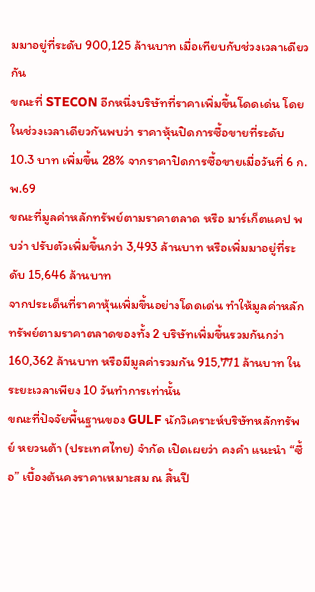มมาอยู่ที่ระดับ 900,125 ล้านบาท เมื่อเทียบกับช่วงเวลาเดียวกัน
ขณะที่ STECON อีกหนึ่งบริษัทที่ราคาเพิ่มขึ้นโดดเด่น โดยในช่วงเวลาเดียวกันพบว่า ราคาหุ้นปิดการซื้อขายที่ระดับ 10.3 บาท เพิ่มขึ้น 28% จากราคาปิดการซื้อขายเมื่อวันที่ 6 ก.พ.69
ขณะที่มูลค่าหลักทรัพย์ตามราคาตลาด หรือ มาร์เก็ตแคป พบว่า ปรับตัวเพิ่มขึ้นกว่า 3,493 ล้านบาท หรือเพิ่มมาอยู่ที่ระดับ 15,646 ล้านบาท
จากประเด็นที่ราคาหุ้นเพิ่มขึ้นอย่างโดดเด่น ทำให้มูลค่าหลักทรัพย์ตามราคาตลาดของทั้ง 2 บริษัทเพิ่มขึ้นรวมกันกว่า 160,362 ล้านบาท หรือมีมูลค่ารวมกัน 915,771 ล้านบาท ในระยะเวลาเพียง 10 วันทำการเท่านั้น
ขณะที่ปัจจัยพื้นฐานของ GULF นักวิเคราะห์บริษัทหลักทรัพย์ หยวนต้า (ประเทศไทย) จำกัด เปิดเผยว่า คงคำ แนะนำ “ซื้อ” เบื้องต้นคงราคาเหมาะสม ณ สิ้นปี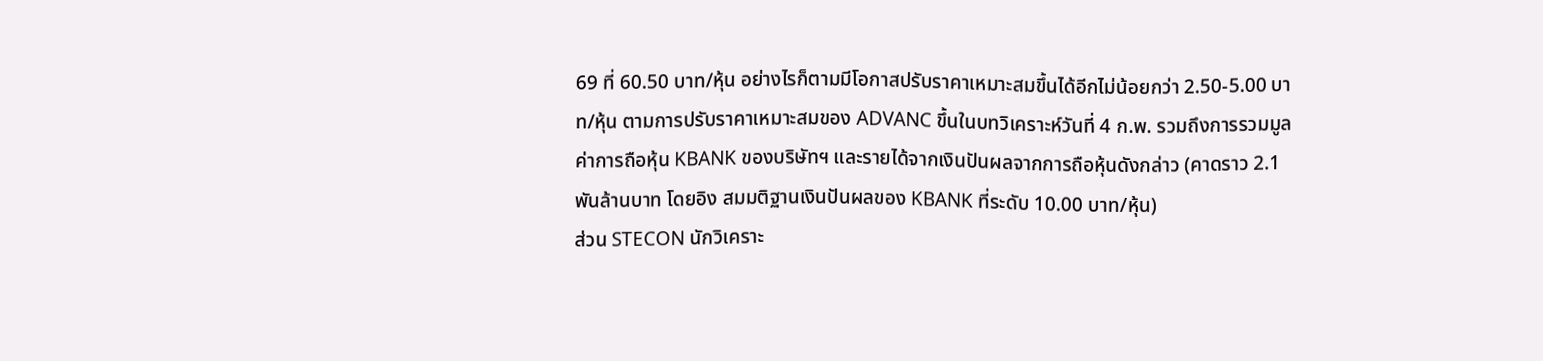69 ที่ 60.50 บาท/หุ้น อย่างไรก็ตามมีโอกาสปรับราคาเหมาะสมขึ้นได้อีกไม่น้อยกว่า 2.50-5.00 บาท/หุ้น ตามการปรับราคาเหมาะสมของ ADVANC ขึ้นในบทวิเคราะห์วันที่ 4 ก.พ. รวมถึงการรวมมูลค่าการถือหุ้น KBANK ของบริษัทฯ และรายได้จากเงินปันผลจากการถือหุ้นดังกล่าว (คาดราว 2.1 พันล้านบาท โดยอิง สมมติฐานเงินปันผลของ KBANK ที่ระดับ 10.00 บาท/หุ้น)
ส่วน STECON นักวิเคราะ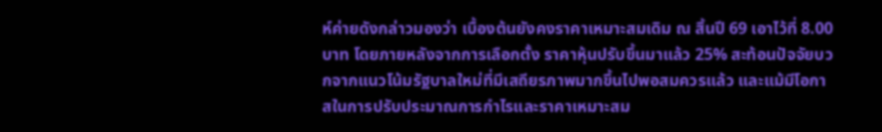ห์ค่ายดังกล่าวมองว่า เบื้องต้นยังคงราคาเหมาะสมเดิม ณ สิ้นปี 69 เอาไว้ที่ 8.00 บาท โดยภายหลังจากการเลือกตั้ง ราคาหุ้นปรับขึ้นมาแล้ว 25% สะท้อนปัจจัยบวกจากแนวโน้มรัฐบาลใหม่ที่มีเสถียรภาพมากขึ้นไปพอสมควรแล้ว และแม้มีโอกาสในการปรับประมาณการกำไรและราคาเหมาะสม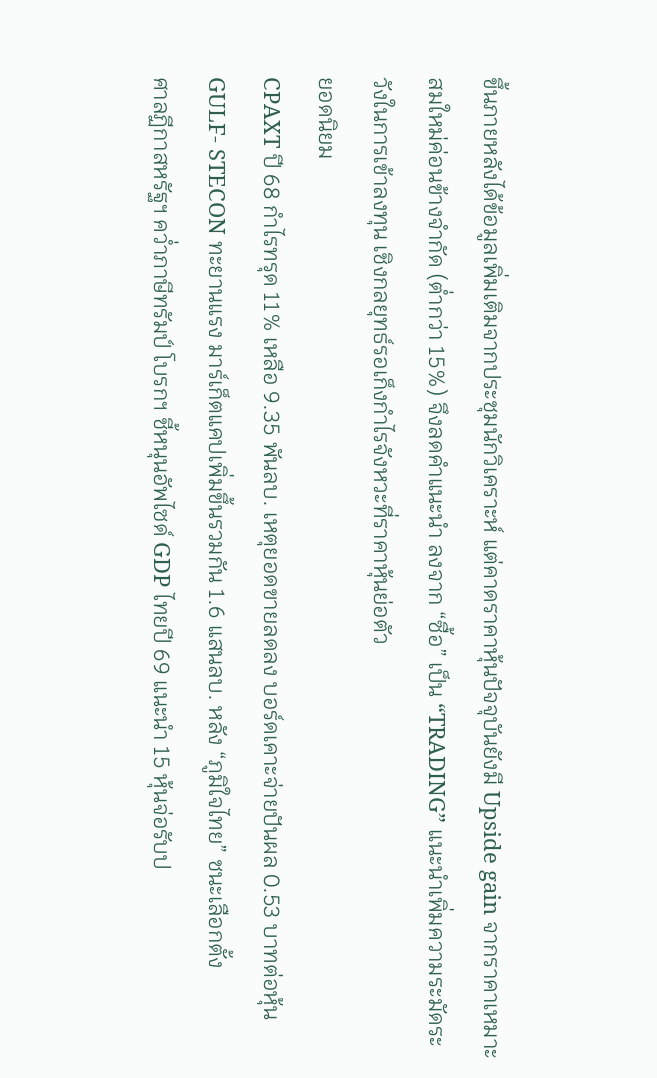ขึ้นภายหลังได้ข้อมูลเพิ่มเติมจากประชุมนักวิเคราะห์ แต่คาดราคาหุ้นปัจจุบันยังมี Upside gain จากราคาเหมาะสมใหม่ค่อนข้างจำกัด (ต่ำกว่า 15%) จึงลดคำแนะนำ ลงจาก “ซื้อ” เป็น “TRADING” แนะนำเพิ่มความระมัดระวังในการเข้าลงทุน เชิงกลยุทธ์รอเก็งกำไรจังหวะที่ราคาหุ้นย่อตัว
ยอดนิยม
CPAXT ปี 68 กำไรทรุด 11% เหลือ 9.35 พันลบ. เหตุยอดขายลดลง บอร์ดเคาะจ่ายปันผล 0.53 บาทต่อหุ้น
GULF- STECON ทะยานแรง มาร์เก็ตแคปเพิ่มขึ้นรวมกัน 1.6 แสนลบ. หลัง “ภูมิใจไทย” ชนะเลือกตั้ง
ศาลฏีกาสหรัฐฯ คว่ำภาษีทรัมป์ โบรกฯ ชี้หนุนอัพไซด์ GDP ไทยปี 69 แนะนำ 15 หุ้นจ่อรับป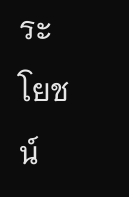ระโยชน์